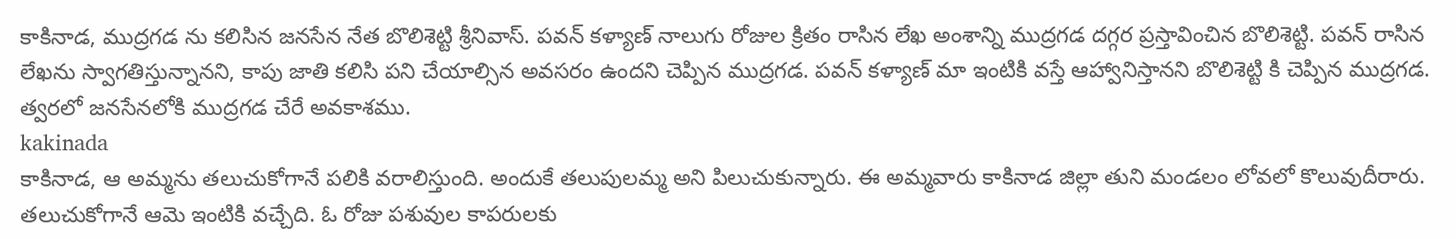కాకినాడ, ముద్రగడ ను కలిసిన జనసేన నేత బొలిశెట్టి శ్రీనివాస్. పవన్ కళ్యాణ్ నాలుగు రోజుల క్రితం రాసిన లేఖ అంశాన్ని ముద్రగడ దగ్గర ప్రస్తావించిన బొలిశెట్టి. పవన్ రాసిన లేఖను స్వాగతిస్తున్నానని, కాపు జాతి కలిసి పని చేయాల్సిన అవసరం ఉందని చెప్పిన ముద్రగడ. పవన్ కళ్యాణ్ మా ఇంటికి వస్తే ఆహ్వానిస్తానని బొలిశెట్టి కి చెప్పిన ముద్రగడ. త్వరలో జనసేనలోకి ముద్రగడ చేరే అవకాశము.
kakinada
కాకినాడ, ఆ అమ్మను తలుచుకోగానే పలికి వరాలిస్తుంది. అందుకే తలుపులమ్మ అని పిలుచుకున్నారు. ఈ అమ్మవారు కాకినాడ జిల్లా తుని మండలం లోవలో కొలువుదీరారు. తలుచుకోగానే ఆమె ఇంటికి వచ్చేది. ఓ రోజు పశువుల కాపరులకు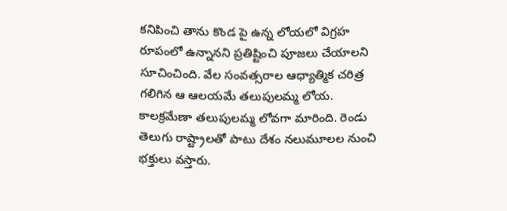కనిపించి తాను కొండ పై ఉన్న లోయలో విగ్రహ రూపంలో ఉన్నానని ప్రతిష్టించి పూజలు చేయాలని సూచించింది. వేల సంవత్సరాల ఆధ్యాత్మిక చరిత్ర గలిగిన ఆ ఆలయమే తలుపులమ్మ లోయ. కాలక్రమేణా తలుపులమ్మ లోవగా మారింది. రెండు తెలుగు రాష్ట్రాలతో పాటు దేశం నలుమూలల నుంచి భక్తులు వస్తారు.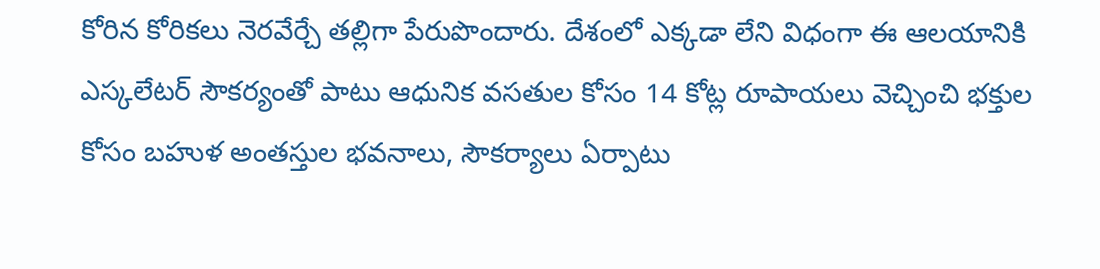కోరిన కోరికలు నెరవేర్చే తల్లిగా పేరుపొందారు. దేశంలో ఎక్కడా లేని విధంగా ఈ ఆలయానికి ఎస్కలేటర్ సౌకర్యంతో పాటు ఆధునిక వసతుల కోసం 14 కోట్ల రూపాయలు వెచ్చించి భక్తుల కోసం బహుళ అంతస్తుల భవనాలు, సౌకర్యాలు ఏర్పాటు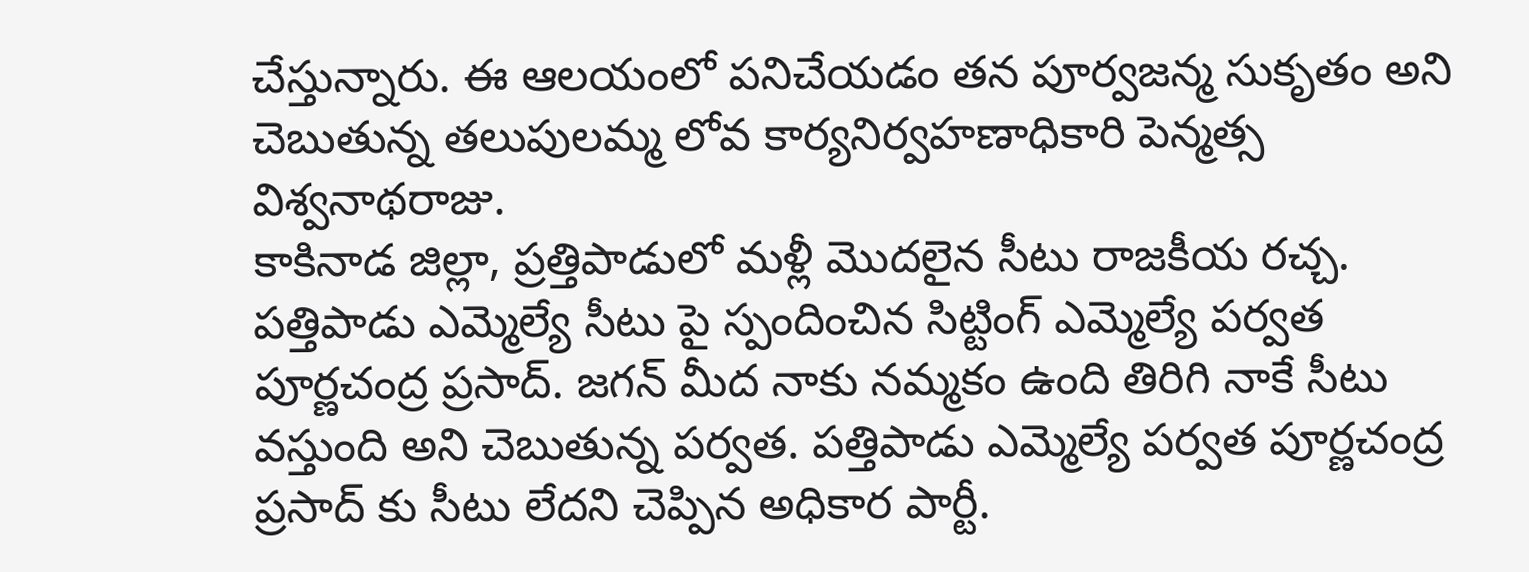చేస్తున్నారు. ఈ ఆలయంలో పనిచేయడం తన పూర్వజన్మ సుకృతం అని చెబుతున్న తలుపులమ్మ లోవ కార్యనిర్వహణాధికారి పెన్మత్స విశ్వనాథరాజు.
కాకినాడ జిల్లా, ప్రత్తిపాడులో మళ్లీ మొదలైన సీటు రాజకీయ రచ్చ. పత్తిపాడు ఎమ్మెల్యే సీటు పై స్పందించిన సిట్టింగ్ ఎమ్మెల్యే పర్వత పూర్ణచంద్ర ప్రసాద్. జగన్ మీద నాకు నమ్మకం ఉంది తిరిగి నాకే సీటు వస్తుంది అని చెబుతున్న పర్వత. పత్తిపాడు ఎమ్మెల్యే పర్వత పూర్ణచంద్ర ప్రసాద్ కు సీటు లేదని చెప్పిన అధికార పార్టీ.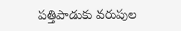పత్తిపాడుకు వరుపుల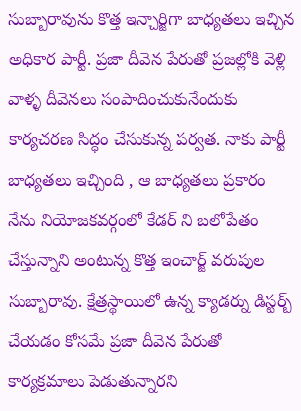సుబ్బారావును కొత్త ఇన్చార్జిగా బాధ్యతలు ఇచ్చిన అధికార పార్టీ. ప్రజా దీవెన పేరుతో ప్రజల్లోకి వెళ్లి వాళ్ళ దీవెనలు సంపాదించుకునేందుకు కార్యచరణ సిద్ధం చేసుకున్న పర్వత. నాకు పార్టీ బాధ్యతలు ఇచ్చింది , ఆ బాధ్యతలు ప్రకారం నేను నియోజకవర్గంలో కేడర్ ని బలోపేతం చేస్తున్నాని అంటున్న కొత్త ఇంచార్జ్ వరుపుల సుబ్బారావు. క్షేత్రస్థాయిలో ఉన్న క్యాడర్ను డిస్టర్బ్ చేయడం కోసమే ప్రజా దీవెన పేరుతో కార్యక్రమాలు పెడుతున్నారని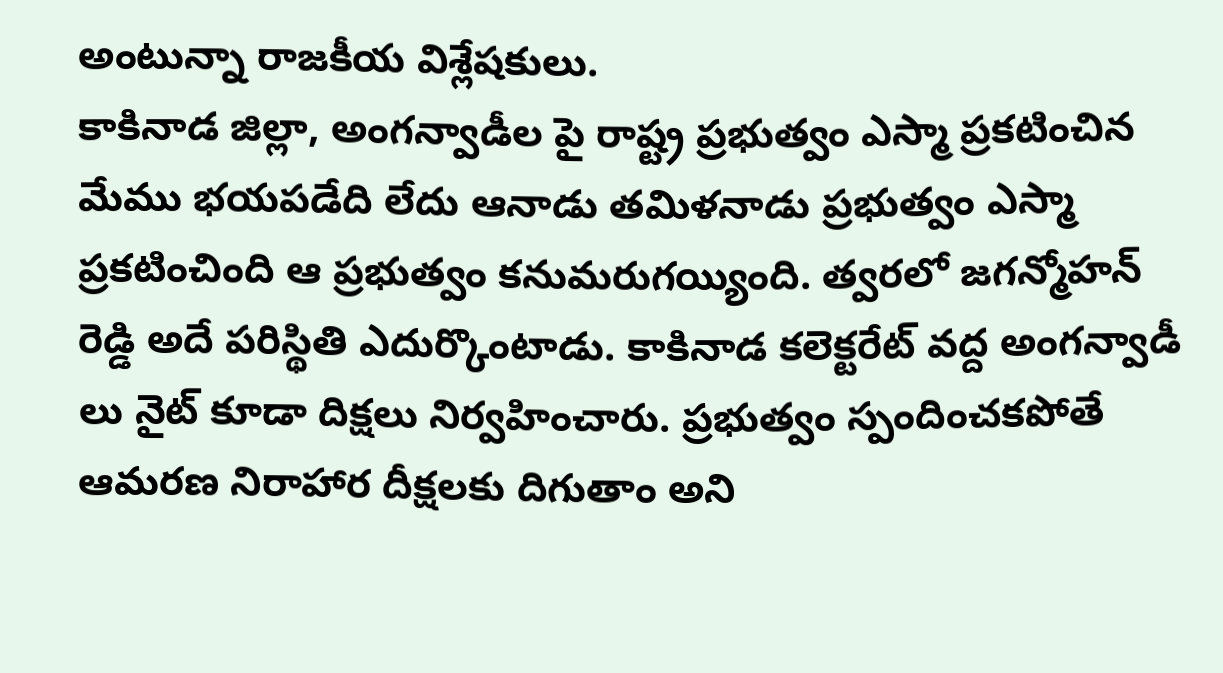అంటున్నా రాజకీయ విశ్లేషకులు.
కాకినాడ జిల్లా, అంగన్వాడీల పై రాష్ట్ర ప్రభుత్వం ఎస్మా ప్రకటించిన మేము భయపడేది లేదు ఆనాడు తమిళనాడు ప్రభుత్వం ఎస్మా ప్రకటించింది ఆ ప్రభుత్వం కనుమరుగయ్యింది. త్వరలో జగన్మోహన్ రెడ్డి అదే పరిస్థితి ఎదుర్కొంటాడు. కాకినాడ కలెక్టరేట్ వద్ద అంగన్వాడీ లు నైట్ కూడా దిక్షలు నిర్వహించారు. ప్రభుత్వం స్పందించకపోతే ఆమరణ నిరాహార దీక్షలకు దిగుతాం అని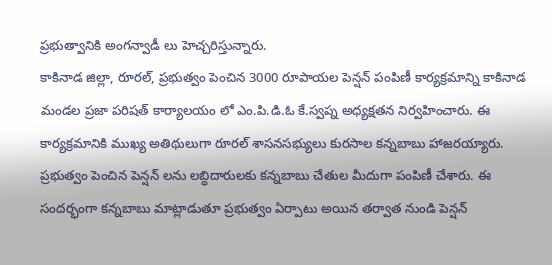ప్రభుత్వానికి అంగన్వాడీ లు హెచ్చరిస్తున్నారు.
కాకినాడ జిల్లా, రూరల్, ప్రభుత్వం పెంచిన 3000 రూపాయల పెన్షన్ పంపిణీ కార్యక్రమాన్ని కాకినాడ మండల ప్రజా పరిషత్ కార్యాలయం లో ఎం.పి.డి.ఓ కే.స్వప్న అధ్యక్షతన నిర్వహించారు. ఈ కార్యక్రమానికి ముఖ్య అతిథులుగా రూరల్ శాసనసభ్యులు కురసాల కన్నబాబు హాజరయ్యారు. ప్రభుత్వం పెంచిన పెన్షన్ లను లబ్ధిదారులకు కన్నబాబు చేతుల మీదుగా పంపిణీ చేశారు. ఈ సందర్భంగా కన్నబాబు మాట్లాడుతూ ప్రభుత్వం ఏర్పాటు అయిన తర్వాత నుండి పెన్షన్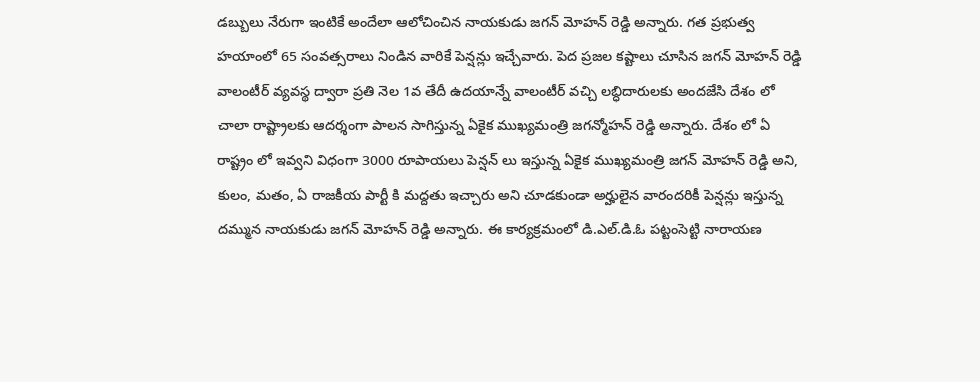డబ్బులు నేరుగా ఇంటికే అందేలా ఆలోచించిన నాయకుడు జగన్ మోహన్ రెడ్డి అన్నారు. గత ప్రభుత్వ హయాంలో 65 సంవత్సరాలు నిండిన వారికే పెన్షన్లు ఇచ్చేవారు. పెద ప్రజల కష్టాలు చూసిన జగన్ మోహన్ రెడ్డి వాలంటీర్ వ్యవస్థ ద్వారా ప్రతి నెల 1వ తేదీ ఉదయాన్నే వాలంటీర్ వచ్చి లబ్ధిదారులకు అందజేసి దేశం లో చాలా రాష్ట్రాలకు ఆదర్శంగా పాలన సాగిస్తున్న ఏకైక ముఖ్యమంత్రి జగన్మోహన్ రెడ్డి అన్నారు. దేశం లో ఏ రాష్ట్రం లో ఇవ్వని విధంగా 3000 రూపాయలు పెన్షన్ లు ఇస్తున్న ఏకైక ముఖ్యమంత్రి జగన్ మోహన్ రెడ్డి అని, కులం, మతం, ఏ రాజకీయ పార్టీ కి మద్దతు ఇచ్చారు అని చూడకుండా అర్హులైన వారందరికీ పెన్షన్లు ఇస్తున్న దమ్మున నాయకుడు జగన్ మోహన్ రెడ్డి అన్నారు. ఈ కార్యక్రమంలో డి.ఎల్.డి.ఓ పట్టంసెట్టి నారాయణ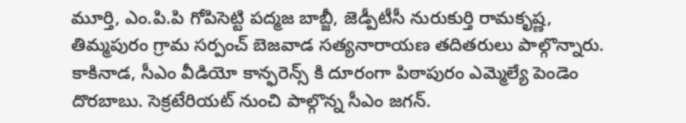మూర్తి, ఎం.పి.పి గోపిసెట్టి పద్మజ బాబ్జీ, జెడ్పీటీసీ నురుకుర్తి రామకృష్ణ, తిమ్మపురం గ్రామ సర్పంచ్ బెజవాడ సత్యనారాయణ తదితరులు పాల్గొన్నారు.
కాకినాడ, సీఎం వీడియో కాన్ఫరెన్స్ కి దూరంగా పిఠాపురం ఎమ్మెల్యే పెండెం దొరబాబు. సెక్రటేరియట్ నుంచి పాల్గొన్న సీఎం జగన్.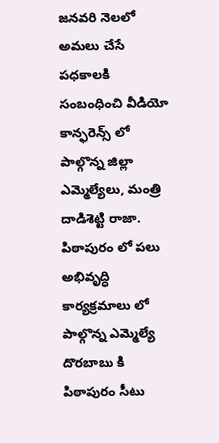జనవరి నెలలో అమలు చేసే పధకాలకి సంబంధించి వీడియో కాన్ఫరెన్స్ లో పాల్గొన్న జిల్లా ఎమ్మెల్యేలు, మంత్రి దాడిశెట్టి రాజా. పిఠాపురం లో పలు అభివృద్ధి కార్యక్రమాలు లో పాల్గొన్న ఎమ్మెల్యే దొరబాబు కి పిఠాపురం సీటు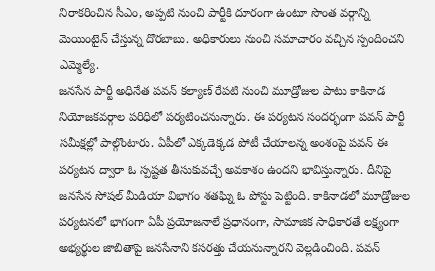నిరాకరించిన సీఎం, అప్పటి నుంచి పార్టీకి దూరంగా ఉంటూ సొంత వర్గాన్ని మెయింటైన్ చేస్తున్న దొరబాబు. అధికారులు నుంచి సమాచారం వచ్చిన స్పందించని ఎమ్మెల్యే.
జనసేన పార్టీ అధినేత పవన్ కల్యాణ్ రేపటి నుంచి మూడ్రోజుల పాటు కాకినాడ నియోజకవర్గాల పరిధిలో పర్యటించనున్నారు. ఈ పర్యటన సందర్భంగా పవన్ పార్టీ సమీక్షల్లో పాల్గొంటారు. ఏపీలో ఎక్కడెక్కడ పోటీ చేయాలన్న అంశంపై పవన్ ఈ పర్యటన ద్వారా ఓ స్పష్టత తీసుకువచ్చే అవకాశం ఉందని భావిస్తున్నారు. దీనిపై జనసేన సోషల్ మీడియా విభాగం శతఘ్ని ఓ పోస్టు పెట్టింది. కాకినాడలో మూడ్రోజుల పర్యటనలో భాగంగా ఏపీ ప్రయోజనాలే ప్రధానంగా, సామాజిక సాధికారతే లక్ష్యంగా అభ్యర్థుల జాబితాపై జనసేనాని కసరత్తు చేయనున్నారని వెల్లడించింది. పవన్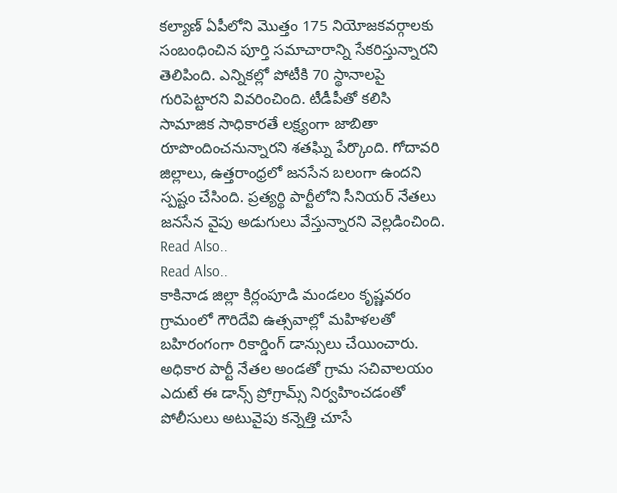కల్యాణ్ ఏపీలోని మొత్తం 175 నియోజకవర్గాలకు సంబంధించిన పూర్తి సమాచారాన్ని సేకరిస్తున్నారని తెలిపింది. ఎన్నికల్లో పోటీకి 70 స్థానాలపై గురిపెట్టారని వివరించింది. టీడీపీతో కలిసి సామాజిక సాధికారతే లక్ష్యంగా జాబితా రూపొందించనున్నారని శతఘ్ని పేర్కొంది. గోదావరి జిల్లాలు, ఉత్తరాంధ్రలో జనసేన బలంగా ఉందని స్పష్టం చేసింది. ప్రత్యర్థి పార్టీలోని సీనియర్ నేతలు జనసేన వైపు అడుగులు వేస్తున్నారని వెల్లడించింది.
Read Also..
Read Also..
కాకినాడ జిల్లా కిర్లంపూడి మండలం కృష్ణవరం గ్రామంలో గౌరిదేవి ఉత్సవాల్లో మహిళలతో బహిరంగంగా రికార్డింగ్ డాన్సులు చేయించారు. అధికార పార్టీ నేతల అండతో గ్రామ సచివాలయం ఎదుటే ఈ డాన్స్ ప్రోగ్రామ్స్ నిర్వహించడంతో పోలీసులు అటువైపు కన్నెత్తి చూసే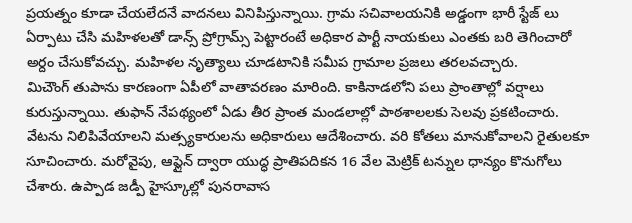ప్రయత్నం కూడా చేయలేదనే వాదనలు వినిపిస్తున్నాయి. గ్రామ సచివాలయనికి అడ్డంగా భారీ స్టేజ్ లు ఏర్పాటు చేసి మహిళలతో డాన్స్ ప్రోగ్రామ్స్ పెట్టారంటే అధికార పార్టీ నాయకులు ఎంతకు బరి తెగించారో అర్దం చేసుకోవచ్చు. మహిళల నృత్యాలు చూడటానికి సమీప గ్రామాల ప్రజలు తరలవచ్చారు.
మిచౌంగ్ తుపాను కారణంగా ఏపీలో వాతావరణం మారింది. కాకినాడలోని పలు ప్రాంతాల్లో వర్షాలు కురుస్తున్నాయి. తుఫాన్ నేపథ్యంలో ఏడు తీర ప్రాంత మండలాల్లో పాఠశాలలకు సెలవు ప్రకటించారు. వేటను నిలిపివేయాలని మత్స్యకారులను అధికారులు ఆదేశించారు. వరి కోతలు మానుకోవాలని రైతులకూ సూచించారు. మరోవైపు, ఆఫ్లైన్ ద్వారా యుద్ధ ప్రాతిపదికన 16 వేల మెట్రిక్ టన్నుల ధాన్యం కొనుగోలు చేశారు. ఉప్పాడ జడ్పీ హైస్కూల్లో పునరావాస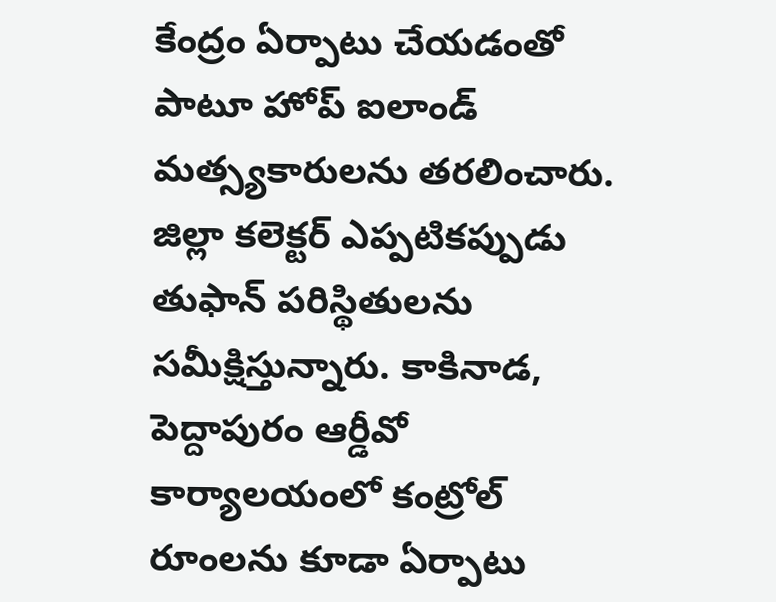కేంద్రం ఏర్పాటు చేయడంతో పాటూ హోప్ ఐలాండ్ మత్స్యకారులను తరలించారు. జిల్లా కలెక్టర్ ఎప్పటికప్పుడు తుఫాన్ పరిస్థితులను సమీక్షిస్తున్నారు. కాకినాడ, పెద్దాపురం ఆర్డీవో కార్యాలయంలో కంట్రోల్ రూంలను కూడా ఏర్పాటు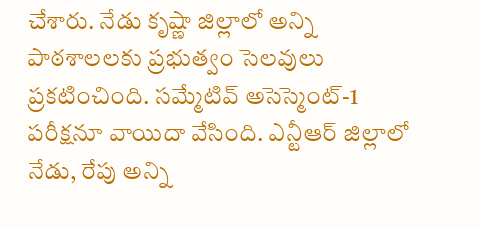చేశారు. నేడు కృష్ణా జిల్లాలో అన్ని పాఠశాలలకు ప్రభుత్వం సెలవులు ప్రకటించింది. సమ్మేటివ్ అసెస్మెంట్-1 పరీక్షనూ వాయిదా వేసింది. ఎన్టీఆర్ జిల్లాలో నేడు, రేపు అన్ని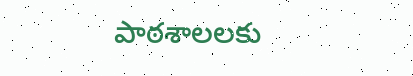పాఠశాలలకు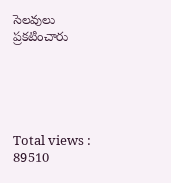సెలవులు ప్రకటించారు





Total views : 89510